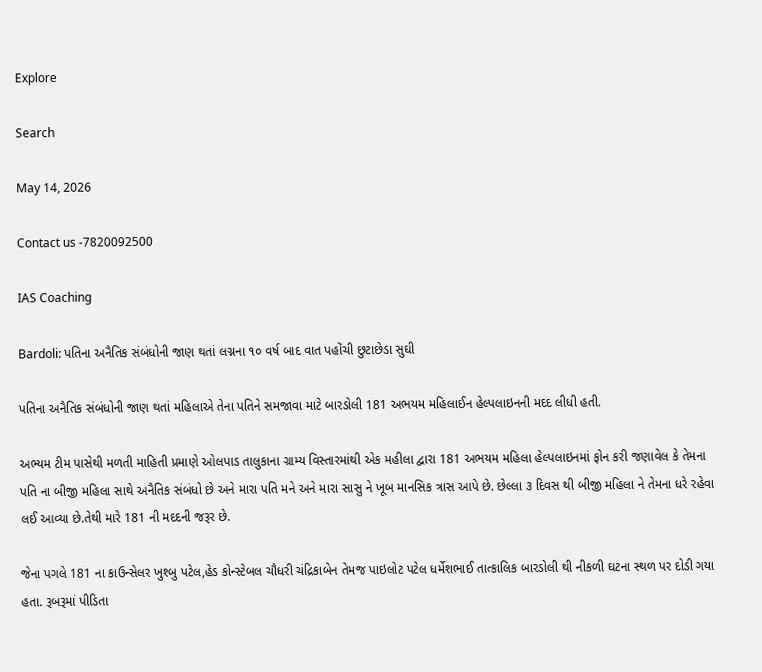Explore

Search

May 14, 2026

Contact us -7820092500

IAS Coaching

Bardoli: પતિના અનૈતિક સંબંધોની જાણ થતાં લગ્નના ૧૦ વર્ષ બાદ વાત પહોંચી છુટાછેડા સુઘી

પતિના અનૈતિક સંબંધોની જાણ થતાં મહિલાએ તેના પતિને સમજાવા માટે બારડોલી 181 અભયમ મહિલાઈન હેલ્પલાઇનની મદદ લીધી હતી.

અભ્યમ ટીમ પાસેથી મળતી માહિતી પ્રમાણે ઓલપાડ તાલુકાના ગ્રામ્ય વિસ્તારમાંથી એક મહીલા દ્વારા 181 અભયમ મહિલા હેલ્પલાઇનમાં ફોન કરી જણાવેલ કે તેમના પતિ ના બીજી મહિલા સાથે અનૈતિક સંબંધો છે અને મારા પતિ મને અને મારા સાસુ ને ખૂબ માનસિક ત્રાસ આપે છે. છેલ્લા ૩ દિવસ થી બીજી મહિલા ને તેમના ધરે રહેવા લઈ આવ્યા છે.તેથી મારે 181 ની મદદની જરૂર છે.

જેના પગલે 181 ના કાઉન્સેલર ખુશ્બુ પટેલ,હેડ કોન્સ્ટેબલ ચૌધરી ચંદ્રિકાબેન તેમજ પાઇલોટ પટેલ ધર્મેશભાઈ તાત્કાલિક બારડોલી થી નીકળી ઘટના સ્થળ પર દોડી ગયા હતા. રૂબરૂમાં પીડિતા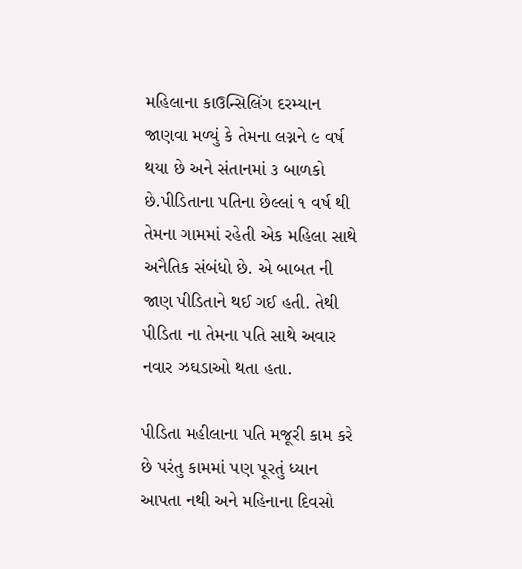મહિલાના કાઉન્સિલિંગ દરમ્યાન જાણવા મળ્યું કે તેમના લગ્નને ૯ વર્ષ થયા છે અને સંતાનમાં ૩ બાળકો છે.પીડિતાના પતિના છેલ્લાં ૧ વર્ષ થી તેમના ગામમાં રહેતી એક મહિલા સાથે અનૈતિક સંબંધો છે. એ બાબત ની જાણ પીડિતાને થઈ ગઈ હતી. તેથી પીડિતા ના તેમના પતિ સાથે અવાર નવાર ઝઘડાઓ થતા હતા.

પીડિતા મહીલાના પતિ મજૂરી કામ કરે છે પરંતુ કામમાં પણ પૂરતું ધ્યાન આપતા નથી અને મહિનાના દિવસો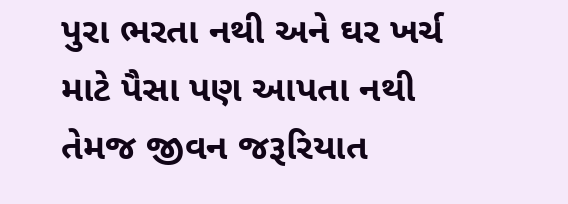પુરા ભરતા નથી અને ઘર ખર્ચ માટે પૈસા પણ આપતા નથી તેમજ જીવન જરૂરિયાત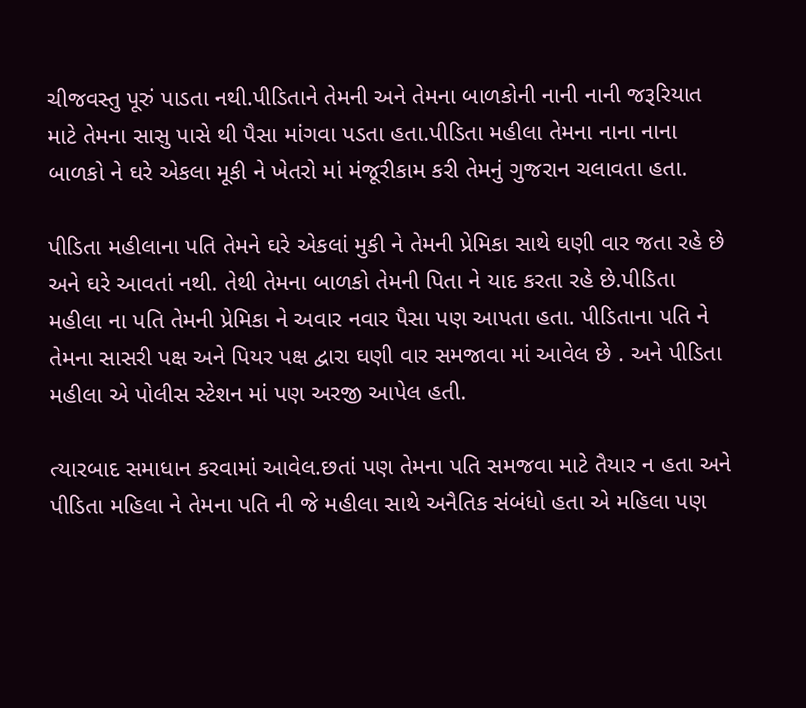ચીજવસ્તુ પૂરું પાડતા નથી.પીડિતાને તેમની અને તેમના બાળકોની નાની નાની જરૂરિયાત માટે તેમના સાસુ પાસે થી પૈસા માંગવા પડતા હતા.પીડિતા મહીલા તેમના નાના નાના બાળકો ને ઘરે એકલા મૂકી ને ખેતરો માં મંજૂરીકામ કરી તેમનું ગુજરાન ચલાવતા હતા.

પીડિતા મહીલાના પતિ તેમને ઘરે એકલાં મુકી ને તેમની પ્રેમિકા સાથે ઘણી વાર જતા રહે છે અને ઘરે આવતાં નથી. તેથી તેમના બાળકો તેમની પિતા ને યાદ કરતા રહે છે.પીડિતા મહીલા ના પતિ તેમની પ્રેમિકા ને અવાર નવાર પૈસા પણ આપતા હતા. પીડિતાના પતિ ને તેમના સાસરી પક્ષ અને પિયર પક્ષ દ્વારા ઘણી વાર સમજાવા માં આવેલ છે . અને પીડિતા મહીલા એ પોલીસ સ્ટેશન માં પણ અરજી આપેલ હતી.

ત્યારબાદ સમાધાન કરવામાં આવેલ.છતાં પણ તેમના પતિ સમજવા માટે તૈયાર ન હતા અને પીડિતા મહિલા ને તેમના પતિ ની જે મહીલા સાથે અનૈતિક સંબંધો હતા એ મહિલા પણ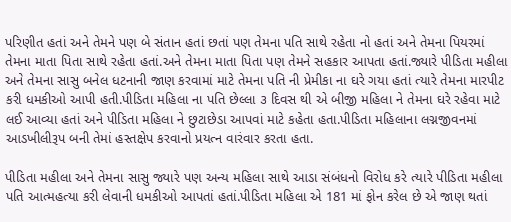પરિણીત હતાં અને તેમને પણ બે સંતાન હતાં છતાં પણ તેમના પતિ સાથે રહેતા નો હતાં અને તેમના પિયરમાં તેમના માતા પિતા સાથે રહેતા હતાં.અને તેમના માતા પિતા પણ તેમને સહકાર આપતા હતાં.જ્યારે પીડિતા મહીલા અને તેમના સાસુ બનેલ ધટનાની જાણ કરવામાં માટે તેમના પતિ ની પ્રેમીકા ના ઘરે ગયા હતાં ત્યારે તેમના મારપીટ કરી ધમકીઓ આપી હતી.પીડિતા મહિલા ના પતિ છેલ્લા ૩ દિવસ થી એ બીજી મહિલા ને તેમના ઘરે રહેવા માટે લઈ આવ્યા હતાં અને પીડિતા મહિલા ને છુટાછેડા આપવાં માટે કહેતા હતા.પીડિતા મહિલાના લગ્નજીવનમાં આડખીલીરૂપ બની તેમાં હસ્તક્ષેપ કરવાનો પ્રયત્ન વારંવાર કરતા હતા.

પીડિતા મહીલા અને તેમના સાસુ જ્યારે પણ અન્ય મહિલા સાથે આડા સંબંધનો વિરોધ કરે ત્યારે પીડિતા મહીલા પતિ આત્મહત્યા કરી લેવાની ધમકીઓ આપતાં હતાં.પીડિતા મહિલા એ 181 માં ફોન કરેલ છે એ જાણ થતાં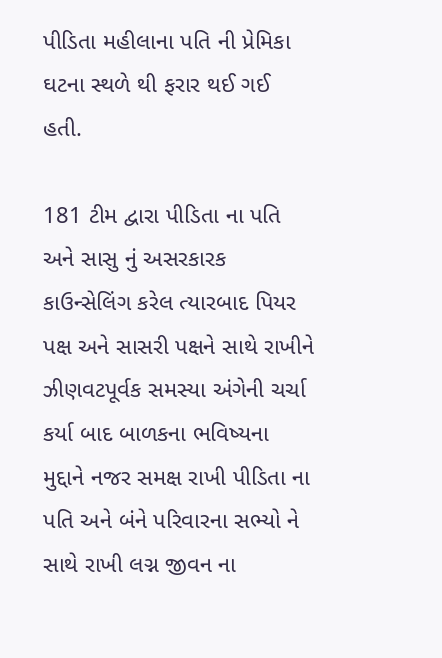પીડિતા મહીલાના પતિ ની પ્રેમિકા ઘટના સ્થળે થી ફરાર થઈ ગઈ હતી.

181 ટીમ દ્વારા પીડિતા ના પતિ અને સાસુ નું અસરકારક કાઉન્સેલિંગ કરેલ ત્યારબાદ પિયર પક્ષ અને સાસરી પક્ષને સાથે રાખીને ઝીણવટપૂર્વક સમસ્યા અંગેની ચર્ચા કર્યા બાદ બાળકના ભવિષ્યના મુદ્દાને નજર સમક્ષ રાખી પીડિતા ના પતિ અને બંને પરિવારના સભ્યો ને સાથે રાખી લગ્ન જીવન ના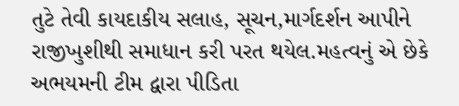તુટે તેવી કાયદાકીય સલાહ, સૂચન,માર્ગદર્શન આપીને રાજીખુશીથી સમાધાન કરી પરત થયેલ.મહત્વનું એ છેકે અભયમની ટીમ દ્વારા પીડિતા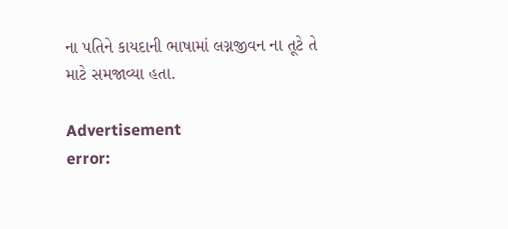ના પતિને કાયદાની ભાષામાં લગ્નજીવન ના તૂટે તે માટે સમજાવ્યા હતા.

Advertisement
error: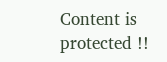Content is protected !!